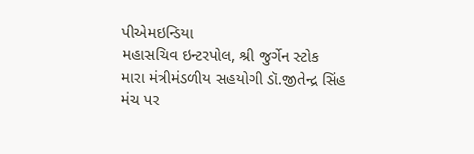પીએમઇન્ડિયા
મહાસચિવ ઇન્ટરપોલ, શ્રી જુર્ગેન સ્ટોક
મારા મંત્રીમંડળીય સહયોગી ડૉ.જીતેન્દ્ર સિંહ
મંચ પર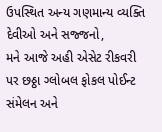ઉપસ્થિત અન્ય ગણમાન્ય વ્યક્તિ
દેવીઓ અને સજ્જનો,
મને આજે અહી એસેટ રીકવરી પર છઠ્ઠા ગ્લોબલ ફોકલ પોઈન્ટ સંમેલન અને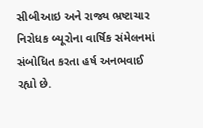સીબીઆઇ અને રાજ્ય ભ્રષ્ટાચાર નિરોધક બ્યૂરોના વાર્ષિક સંમેલનમાં સંબોધિત કરતા હર્ષ અનભવાઈ રહ્યો છે.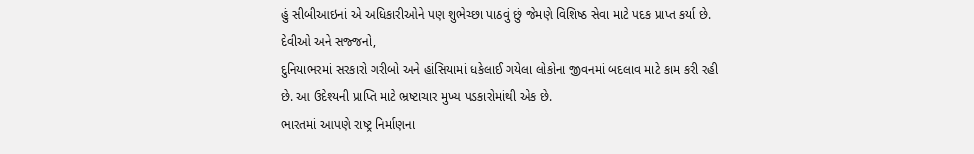હું સીબીઆઇનાં એ અધિકારીઓને પણ શુભેચ્છા પાઠવું છું જેમણે વિશિષ્ઠ સેવા માટે પદક પ્રાપ્ત કર્યા છે.
દેવીઓ અને સજ્જનો,
દુનિયાભરમાં સરકારો ગરીબો અને હાંસિયામાં ધકેલાઈ ગયેલા લોકોના જીવનમાં બદલાવ માટે કામ કરી રહી છે. આ ઉદેશ્યની પ્રાપ્તિ માટે ભ્રષ્ટાચાર મુખ્ય પડકારોમાંથી એક છે.
ભારતમાં આપણે રાષ્ટ્ર નિર્માણના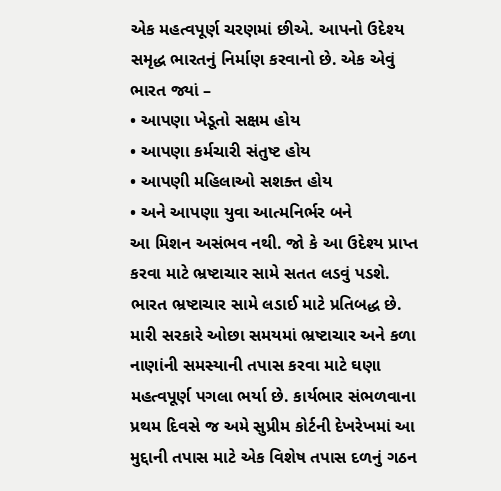એક મહત્વપૂર્ણ ચરણમાં છીએ. આપનો ઉદેશ્ય સમૃદ્ધ ભારતનું નિર્માણ કરવાનો છે. એક એવું ભારત જ્યાં –
• આપણા ખેડૂતો સક્ષમ હોય
• આપણા કર્મચારી સંતુષ્ટ હોય
• આપણી મહિલાઓ સશક્ત હોય
• અને આપણા યુવા આત્મનિર્ભર બને
આ મિશન અસંભવ નથી. જો કે આ ઉદેશ્ય પ્રાપ્ત કરવા માટે ભ્રષ્ટાચાર સામે સતત લડવું પડશે. ભારત ભ્રષ્ટાચાર સામે લડાઈ માટે પ્રતિબદ્ધ છે.
મારી સરકારે ઓછા સમયમાં ભ્રષ્ટાચાર અને કળા નાણાંની સમસ્યાની તપાસ કરવા માટે ઘણા મહત્વપૂર્ણ પગલા ભર્યા છે. કાર્યભાર સંભળવાના પ્રથમ દિવસે જ અમે સુપ્રીમ કોર્ટની દેખરેખમાં આ મુદ્દાની તપાસ માટે એક વિશેષ તપાસ દળનું ગઠન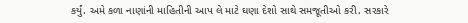કર્યું. અમે કળા નાણાંની માહિતીની આપ લે માટે ઘણા દેશો સાથે સમજૂતીઓ કરી. સરકારે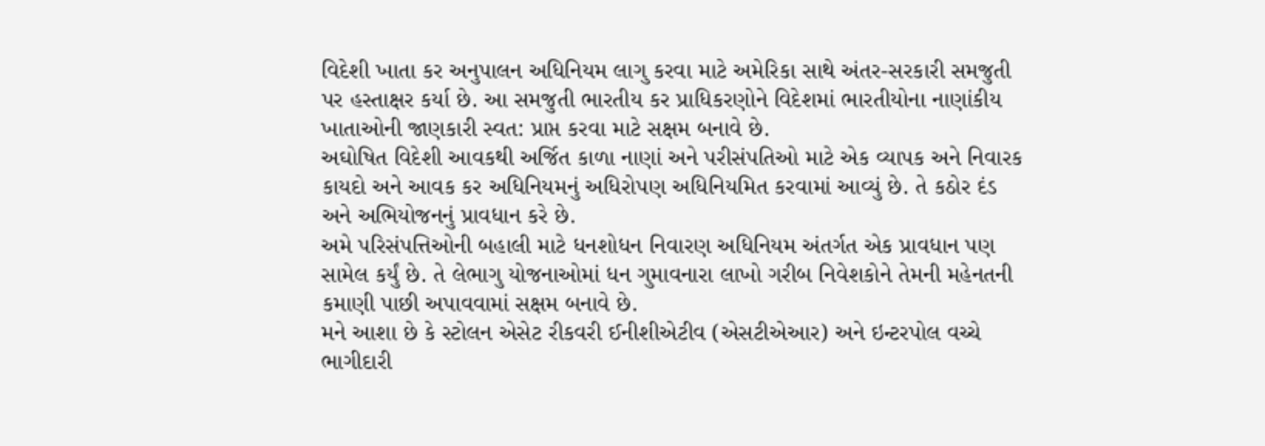વિદેશી ખાતા કર અનુપાલન અધિનિયમ લાગુ કરવા માટે અમેરિકા સાથે અંતર-સરકારી સમજુતી પર હસ્તાક્ષર કર્યા છે. આ સમજુતી ભારતીય કર પ્રાધિકરણોને વિદેશમાં ભારતીયોના નાણાંકીય ખાતાઓની જાણકારી સ્વત: પ્રાપ્ત કરવા માટે સક્ષમ બનાવે છે.
અઘોષિત વિદેશી આવકથી અર્જિત કાળા નાણાં અને પરીસંપતિઓ માટે એક વ્યાપક અને નિવારક કાયદો અને આવક કર અધિનિયમનું અધિરોપણ અધિનિયમિત કરવામાં આવ્યું છે. તે કઠોર દંડ અને અભિયોજનનું પ્રાવધાન કરે છે.
અમે પરિસંપત્તિઓની બહાલી માટે ધનશોધન નિવારણ અધિનિયમ અંતર્ગત એક પ્રાવધાન પણ સામેલ કર્યું છે. તે લેભાગુ યોજનાઓમાં ધન ગુમાવનારા લાખો ગરીબ નિવેશકોને તેમની મહેનતની કમાણી પાછી અપાવવામાં સક્ષમ બનાવે છે.
મને આશા છે કે સ્ટોલન એસેટ રીકવરી ઈનીશીએટીવ (એસટીએઆર) અને ઇન્ટરપોલ વચ્ચે ભાગીદારી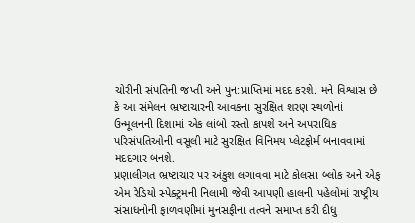ચોરીની સંપતિની જપ્તી અને પુન:પ્રાપ્તિમાં મદદ કરશે. મને વિશ્વાસ છે કે આ સંમેલન ભ્રષ્ટાચારની આવકના સુરક્ષિત શરણ સ્થળોનાં ઉન્મૂલનની દિશામાં એક લાંબો રસ્તો કાપશે અને અપરાધિક પરિસંપતિઓની વસૂલી માટે સુરક્ષિત વિનિમય પ્લેટફોર્મ બનાવવામાં મદદગાર બનશે.
પ્રણાલીગત ભ્રષ્ટાચાર પર અંકુશ લગાવવા માટે કોલસા બ્લોક અને એફ એમ રેડિયો સ્પેક્ટ્રમની નિલામી જેવી આપણી હાલની પહેલોમાં રાષ્ટ્રીય સંસાધનોની ફાળવણીમાં મુનસફીના તત્વને સમાપ્ત કરી દીધુ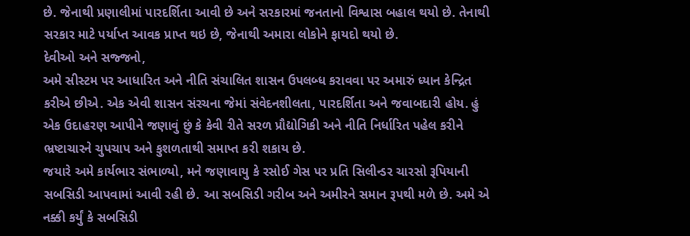છે. જેનાથી પ્રણાલીમાં પારદર્શિતા આવી છે અને સરકારમાં જનતાનો વિશ્વાસ બહાલ થયો છે. તેનાથી સરકાર માટે પર્યાપ્ત આવક પ્રાપ્ત થઇ છે, જેનાથી અમારા લોકોને ફાયદો થયો છે.
દેવીઓ અને સજ્જનો,
અમે સીસ્ટમ પર આધારિત અને નીતિ સંચાલિત શાસન ઉપલબ્ધ કરાવવા પર અમારું ધ્યાન કેન્દ્રિત કરીએ છીએ. એક એવી શાસન સંરચના જેમાં સંવેદનશીલતા, પારદર્શિતા અને જવાબદારી હોય. હું એક ઉદાહરણ આપીને જણાવું છું કે કેવી રીતે સરળ પ્રૌદ્યોગિકી અને નીતિ નિર્ધારિત પહેલ કરીને ભ્રષ્ટાચારને ચુપચાપ અને કુશળતાથી સમાપ્ત કરી શકાય છે.
જયારે અમે કાર્યભાર સંભાળ્યો, મને જણાવાયુ કે રસોઈ ગેસ પર પ્રતિ સિલીન્ડર ચારસો રૂપિયાની સબસિડી આપવામાં આવી રહી છે. આ સબસિડી ગરીબ અને અમીરને સમાન રૂપથી મળે છે. અમે એ નક્કી કર્યું કે સબસિડી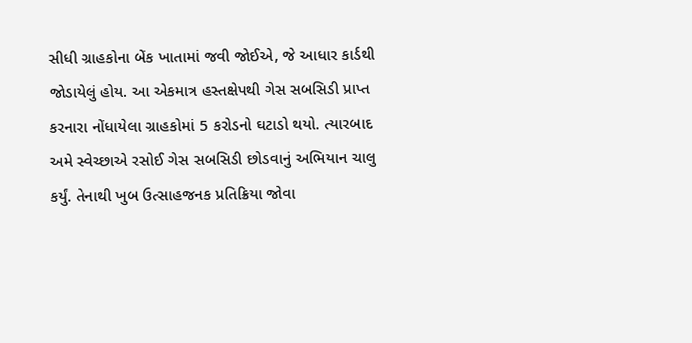સીધી ગ્રાહકોના બેંક ખાતામાં જવી જોઈએ, જે આધાર કાર્ડથી જોડાયેલું હોય. આ એકમાત્ર હસ્તક્ષેપથી ગેસ સબસિડી પ્રાપ્ત કરનારા નોંધાયેલા ગ્રાહકોમાં 5 કરોડનો ઘટાડો થયો. ત્યારબાદ અમે સ્વેચ્છાએ રસોઈ ગેસ સબસિડી છોડવાનું અભિયાન ચાલુ કર્યું. તેનાથી ખુબ ઉત્સાહજનક પ્રતિક્રિયા જોવા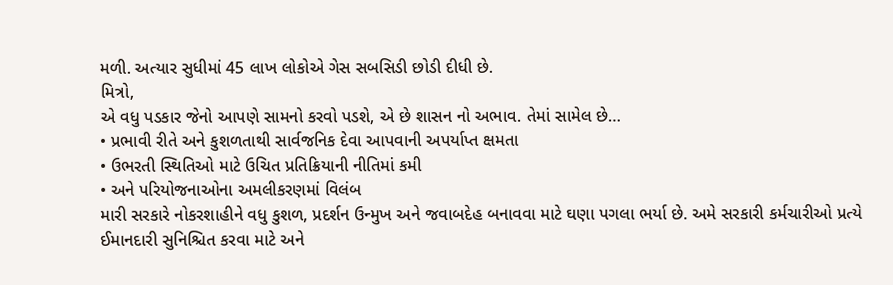મળી. અત્યાર સુધીમાં 45 લાખ લોકોએ ગેસ સબસિડી છોડી દીધી છે.
મિત્રો,
એ વધુ પડકાર જેનો આપણે સામનો કરવો પડશે, એ છે શાસન નો અભાવ. તેમાં સામેલ છે…
• પ્રભાવી રીતે અને કુશળતાથી સાર્વજનિક દેવા આપવાની અપર્યાપ્ત ક્ષમતા
• ઉભરતી સ્થિતિઓ માટે ઉચિત પ્રતિક્રિયાની નીતિમાં કમી
• અને પરિયોજનાઓના અમલીકરણમાં વિલંબ
મારી સરકારે નોકરશાહીને વધુ કુશળ, પ્રદર્શન ઉન્મુખ અને જવાબદેહ બનાવવા માટે ઘણા પગલા ભર્યા છે. અમે સરકારી કર્મચારીઓ પ્રત્યે ઈમાનદારી સુનિશ્ચિત કરવા માટે અને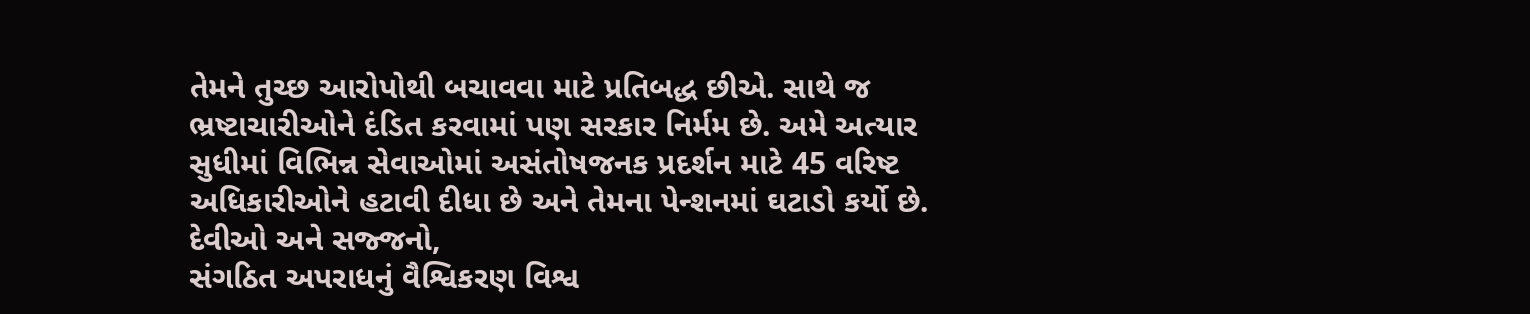તેમને તુચ્છ આરોપોથી બચાવવા માટે પ્રતિબદ્ધ છીએ. સાથે જ ભ્રષ્ટાચારીઓને દંડિત કરવામાં પણ સરકાર નિર્મમ છે. અમે અત્યાર સુધીમાં વિભિન્ન સેવાઓમાં અસંતોષજનક પ્રદર્શન માટે 45 વરિષ્ટ અધિકારીઓને હટાવી દીધા છે અને તેમના પેન્શનમાં ઘટાડો કર્યો છે.
દેવીઓ અને સજ્જનો,
સંગઠિત અપરાધનું વૈશ્વિકરણ વિશ્વ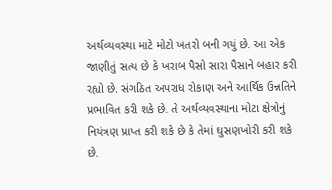અર્થવ્યવસ્થા માટે મોટો ખતરો બની ગયું છે. આ એક જાણીતું સત્ય છે કે ખરાબ પૈસો સારા પૈસાને બહાર કરી રહ્યો છે. સંગઠિત અપરાધ રોકાણ અને આર્થિક ઉન્નતિને પ્રભાવિત કરી શકે છે. તે અર્થવ્યવસ્થાના મોટા ક્ષેત્રોનું નિયંત્રણ પ્રાપ્ત કરી શકે છે કે તેમાં ઘુસણખોરી કરી શકે છે.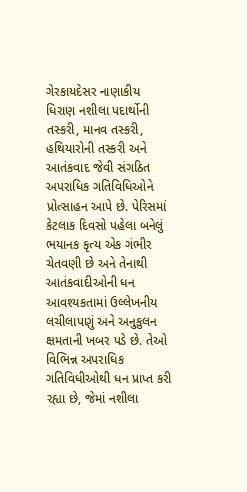ગેરકાયદેસર નાણાકીય ધિરાણ નશીલા પદાર્થોની તસ્કરી, માનવ તસ્કરી, હથિયારોની તસ્કરી અને આતંકવાદ જેવી સંગઠિત અપરાધિક ગતિવિધિઓને પ્રોત્સાહન આપે છે. પેરિસમાં કેટલાક દિવસો પહેલા બનેલું ભયાનક કૃત્ય એક ગંભીર ચેતવણી છે અને તેનાથી આતંકવાદીઓની ધન આવશ્યકતામાં ઉલ્લેખનીય લચીલાપણું અને અનુકુલન ક્ષમતાની ખબર પડે છે. તેઓ વિભિન્ન અપરાધિક ગતિવિધીઓથી ધન પ્રાપ્ત કરી રહ્યા છે, જેમાં નશીલા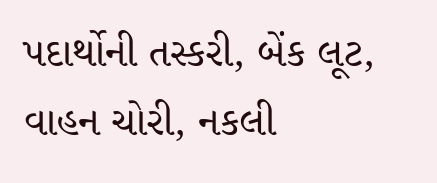પદાર્થોની તસ્કરી, બેંક લૂટ, વાહન ચોરી, નકલી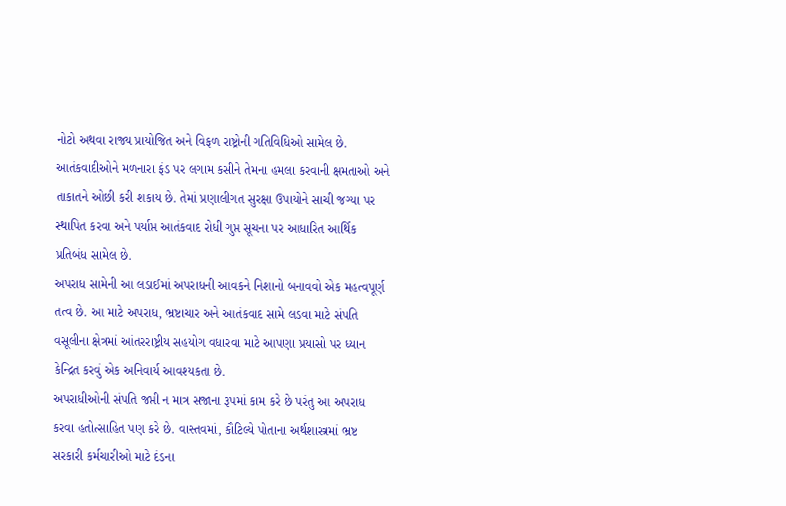નોટો અથવા રાજ્ય પ્રાયોજિત અને વિફળ રાષ્ટ્રોની ગતિવિધિઓ સામેલ છે.
આતંકવાદીઓને મળનારા ફંડ પર લગામ કસીને તેમના હમલા કરવાની ક્ષમતાઓ અને તાકાતને ઓછી કરી શકાય છે. તેમાં પ્રણાલીગત સુરક્ષા ઉપાયોને સાચી જગ્યા પર સ્થાપિત કરવા અને પર્યાપ્ત આતંકવાદ રોધી ગુપ્ત સૂચના પર આધારિત આર્થિક પ્રતિબંધ સામેલ છે.
અપરાધ સામેની આ લડાઈમાં અપરાધની આવકને નિશાનો બનાવવો એક મહત્વપૂર્ણ તત્વ છે. આ માટે અપરાધ, ભ્રષ્ટાચાર અને આતંકવાદ સામે લડવા માટે સંપતિ વસૂલીના ક્ષેત્રમાં આંતરરાષ્ટ્રીય સહયોગ વધારવા માટે આપણા પ્રયાસો પર ધ્યાન કેન્દ્રિત કરવું એક અનિવાર્ય આવશ્યકતા છે.
અપરાધીઓની સંપતિ જપ્તી ન માત્ર સજાના રૂપમાં કામ કરે છે પરંતુ આ અપરાધ કરવા હતોત્સાહિત પણ કરે છે. વાસ્તવમાં, કૌટિલ્યે પોતાના અર્થશાસ્ત્રમાં ભ્રષ્ટ સરકારી કર્મચારીઓ માટે દંડના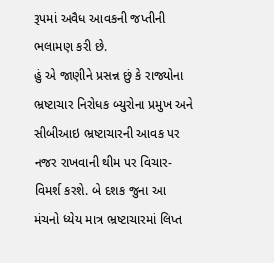રૂપમાં અવૈધ આવકની જપ્તીની ભલામણ કરી છે.
હું એ જાણીને પ્રસન્ન છું કે રાજ્યોના ભ્રષ્ટાચાર નિરોધક બ્યુરોના પ્રમુખ અને સીબીઆઇ ભ્રષ્ટાચારની આવક પર નજર રાખવાની થીમ પર વિચાર-વિમર્શ કરશે. બે દશક જુના આ મંચનો ધ્યેય માત્ર ભ્રષ્ટાચારમાં લિપ્ત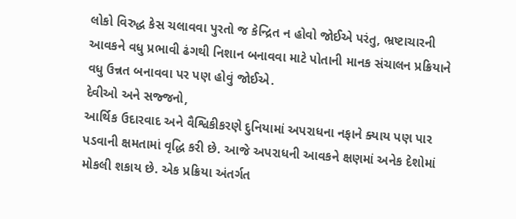લોકો વિરુદ્ધ કેસ ચલાવવા પુરતો જ કેન્દ્રિત ન હોવો જોઈએ પરંતુ, ભ્રષ્ટાચારની આવકને વધુ પ્રભાવી ઢંગથી નિશાન બનાવવા માટે પોતાની માનક સંચાલન પ્રક્રિયાને વધુ ઉન્નત બનાવવા પર પણ હોવું જોઈએ.
દેવીઓ અને સજ્જનો,
આર્થિક ઉદારવાદ અને વૈશ્વિકીકરણે દુનિયામાં અપરાધના નફાને ક્યાય પણ પાર પડવાની ક્ષમતામાં વૃદ્ધિ કરી છે. આજે અપરાધની આવકને ક્ષણમાં અનેક દેશોમાં મોકલી શકાય છે. એક પ્રક્રિયા અંતર્ગત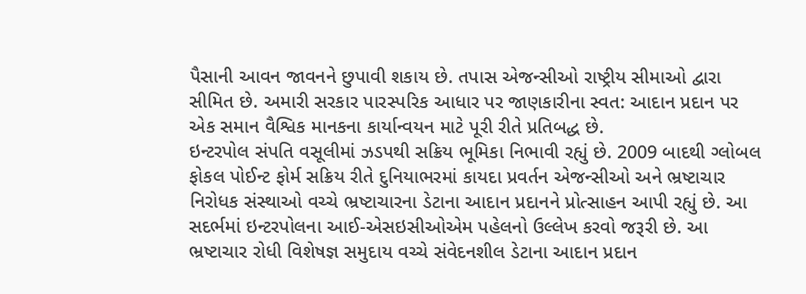પૈસાની આવન જાવનને છુપાવી શકાય છે. તપાસ એજન્સીઓ રાષ્ટ્રીય સીમાઓ દ્વારા સીમિત છે. અમારી સરકાર પારસ્પરિક આધાર પર જાણકારીના સ્વત: આદાન પ્રદાન પર એક સમાન વૈશ્વિક માનકના કાર્યાન્વયન માટે પૂરી રીતે પ્રતિબદ્ધ છે.
ઇન્ટરપોલ સંપતિ વસૂલીમાં ઝડપથી સક્રિય ભૂમિકા નિભાવી રહ્યું છે. 2009 બાદથી ગ્લોબલ ફોકલ પોઈન્ટ ફોર્મ સક્રિય રીતે દુનિયાભરમાં કાયદા પ્રવર્તન એજન્સીઓ અને ભ્રષ્ટાચાર નિરોધક સંસ્થાઓ વચ્ચે ભ્રષ્ટાચારના ડેટાના આદાન પ્રદાનને પ્રોત્સાહન આપી રહ્યું છે. આ સદર્ભમાં ઇન્ટરપોલના આઈ-એસઇસીઓએમ પહેલનો ઉલ્લેખ કરવો જરૂરી છે. આ ભ્રષ્ટાચાર રોધી વિશેષજ્ઞ સમુદાય વચ્ચે સંવેદનશીલ ડેટાના આદાન પ્રદાન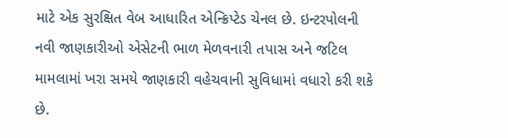માટે એક સુરક્ષિત વેબ આધારિત એન્ક્રિપ્ટેડ ચેનલ છે. ઇન્ટરપોલની નવી જાણકારીઓ એસેટની ભાળ મેળવનારી તપાસ અને જટિલ મામલામાં ખરા સમયે જાણકારી વહેચવાની સુવિધામાં વધારો કરી શકે છે.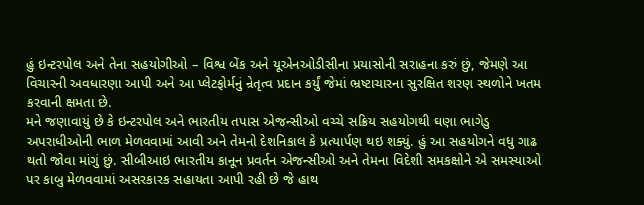હું ઇન્ટરપોલ અને તેના સહયોગીઓ – વિશ્વ બેંક અને યૂએનઓડીસીના પ્રયાસોની સરાહના કરું છું, જેમણે આ વિચારની અવધારણા આપી અને આ પ્લેટફોર્મનું ન્રેતૃત્વ પ્રદાન કર્યું જેમાં ભ્રષ્ટાચારના સુરક્ષિત શરણ સ્થળોને ખતમ કરવાની ક્ષમતા છે.
મને જણાવાયું છે કે ઇન્ટરપોલ અને ભારતીય તપાસ એજન્સીઓ વચ્ચે સક્રિય સહયોગથી ઘણા ભાગેડુ અપરાધીઓની ભાળ મેળવવામાં આવી અને તેમનો દેશનિકાલ કે પ્રત્યાર્પણ થઇ શક્યું. હું આ સહયોગને વધુ ગાઢ થતો જોવા માંગું છું. સીબીઆઇ ભારતીય કાનૂન પ્રવર્તન એજન્સીઓ અને તેમના વિદેશી સમકક્ષોને એ સમસ્યાઓ પર કાબુ મેળવવામાં અસરકારક સહાયતા આપી રહી છે જે હાથ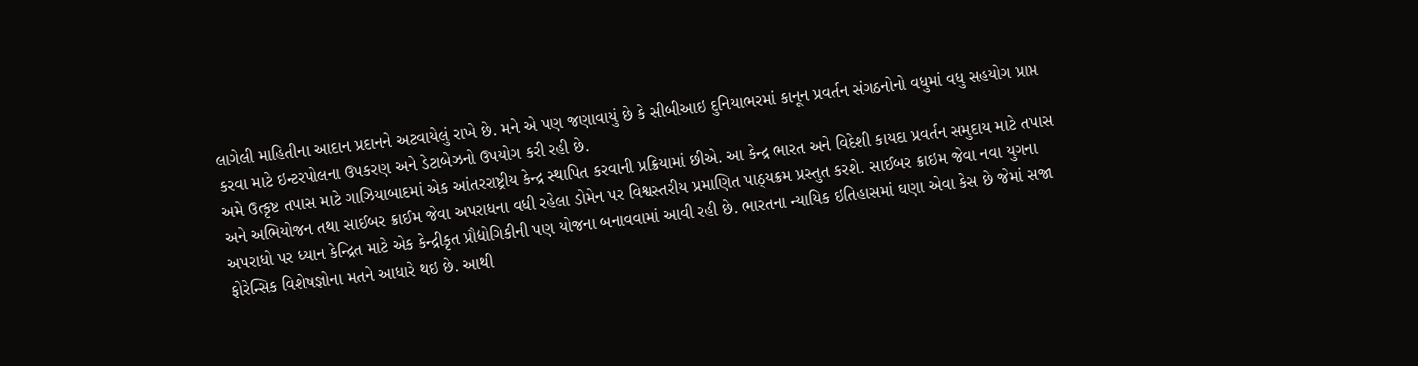લાગેલી માહિતીના આદાન પ્રદાનને અટવાયેલું રાખે છે. મને એ પણ જણાવાયું છે કે સીબીઆઇ દુનિયાભરમાં કાનૂન પ્રવર્તન સંગઠનોનો વધુમાં વધુ સહયોગ પ્રાપ્ત કરવા માટે ઇન્ટરપોલના ઉપકરણ અને ડેટાબેઝનો ઉપયોગ કરી રહી છે.
અમે ઉત્કૃષ્ટ તપાસ માટે ગાઝિયાબાદમાં એક આંતરરાષ્ટ્રીય કેન્દ્ર સ્થાપિત કરવાની પ્રક્રિયામાં છીએ. આ કેન્દ્ર ભારત અને વિદેશી કાયદા પ્રવર્તન સમુદાય માટે તપાસ અને અભિયોજન તથા સાઈબર ક્રાઈમ જેવા અપરાધના વધી રહેલા ડોમેન પર વિશ્વસ્તરીય પ્રમાણિત પાઠ્યક્રમ પ્રસ્તુત કરશે. સાઈબર ક્રાઇમ જેવા નવા યુગના અપરાધો પર ધ્યાન કેન્દ્રિત માટે એક કેન્દ્રીકૃત પ્રૌદ્યોગિકીની પણ યોજના બનાવવામાં આવી રહી છે. ભારતના ન્યાયિક ઇતિહાસમાં ઘણા એવા કેસ છે જેમાં સજા ફોરેન્સિક વિશેષજ્ઞોના મતને આધારે થઇ છે. આથી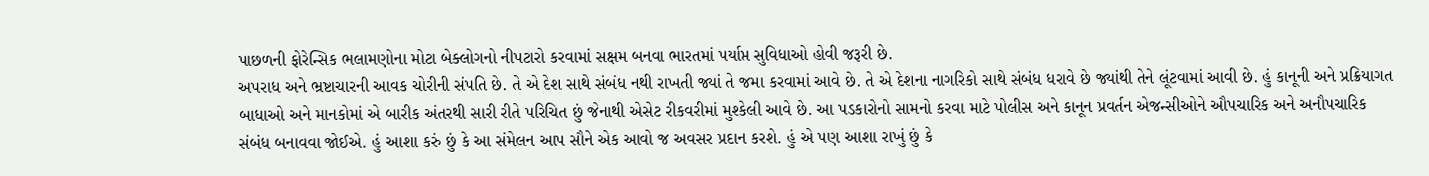પાછળની ફોરેન્સિક ભલામણોના મોટા બેક્લોગનો નીપટારો કરવામાં સક્ષમ બનવા ભારતમાં પર્યાપ્ત સુવિધાઓ હોવી જરૂરી છે.
અપરાધ અને ભ્રષ્ટાચારની આવક ચોરીની સંપતિ છે. તે એ દેશ સાથે સંબંધ નથી રાખતી જ્યાં તે જમા કરવામાં આવે છે. તે એ દેશના નાગરિકો સાથે સંબંધ ધરાવે છે જ્યાંથી તેને લૂંટવામાં આવી છે. હું કાનૂની અને પ્રક્રિયાગત બાધાઓ અને માનકોમાં એ બારીક અંતરથી સારી રીતે પરિચિત છું જેનાથી એસેટ રીકવરીમાં મુશ્કેલી આવે છે. આ પડકારોનો સામનો કરવા માટે પોલીસ અને કાનૂન પ્રવર્તન એજન્સીઓને ઔપચારિક અને અનૌપચારિક સંબંધ બનાવવા જોઈએ. હું આશા કરું છું કે આ સંમેલન આપ સૌને એક આવો જ અવસર પ્રદાન કરશે. હું એ પણ આશા રાખું છું કે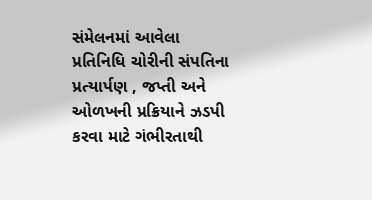સંમેલનમાં આવેલા પ્રતિનિધિ ચોરીની સંપતિના પ્રત્યાર્પણ , જપ્તી અને ઓળખની પ્રક્રિયાને ઝડપી કરવા માટે ગંભીરતાથી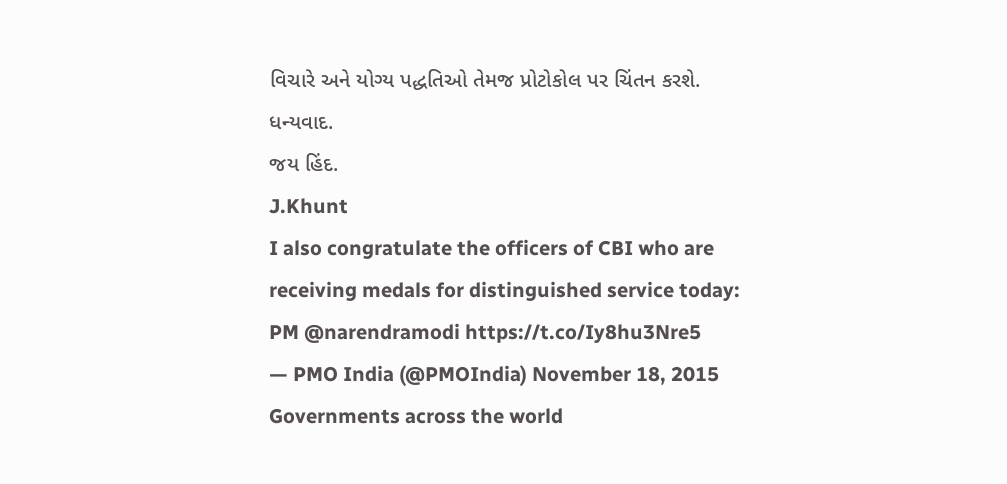વિચારે અને યોગ્ય પદ્ધતિઓ તેમજ પ્રોટોકોલ પર ચિંતન કરશે.
ધન્યવાદ.
જય હિંદ.
J.Khunt
I also congratulate the officers of CBI who are receiving medals for distinguished service today: PM @narendramodi https://t.co/Iy8hu3Nre5
— PMO India (@PMOIndia) November 18, 2015
Governments across the world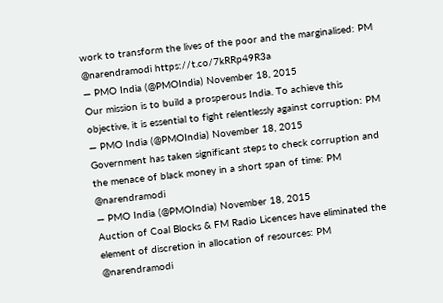work to transform the lives of the poor and the marginalised: PM @narendramodi https://t.co/7kRRp49R3a
— PMO India (@PMOIndia) November 18, 2015
Our mission is to build a prosperous India. To achieve this objective, it is essential to fight relentlessly against corruption: PM
— PMO India (@PMOIndia) November 18, 2015
Government has taken significant steps to check corruption and the menace of black money in a short span of time: PM @narendramodi
— PMO India (@PMOIndia) November 18, 2015
Auction of Coal Blocks & FM Radio Licences have eliminated the element of discretion in allocation of resources: PM @narendramodi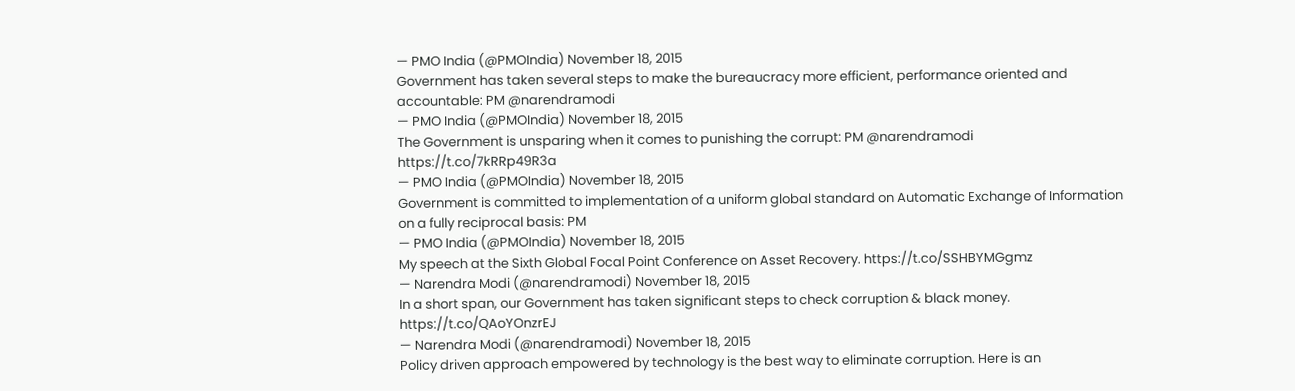— PMO India (@PMOIndia) November 18, 2015
Government has taken several steps to make the bureaucracy more efficient, performance oriented and accountable: PM @narendramodi
— PMO India (@PMOIndia) November 18, 2015
The Government is unsparing when it comes to punishing the corrupt: PM @narendramodi https://t.co/7kRRp49R3a
— PMO India (@PMOIndia) November 18, 2015
Government is committed to implementation of a uniform global standard on Automatic Exchange of Information on a fully reciprocal basis: PM
— PMO India (@PMOIndia) November 18, 2015
My speech at the Sixth Global Focal Point Conference on Asset Recovery. https://t.co/SSHBYMGgmz
— Narendra Modi (@narendramodi) November 18, 2015
In a short span, our Government has taken significant steps to check corruption & black money.
https://t.co/QAoYOnzrEJ
— Narendra Modi (@narendramodi) November 18, 2015
Policy driven approach empowered by technology is the best way to eliminate corruption. Here is an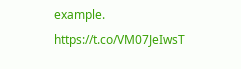example.
https://t.co/VM07JeIwsT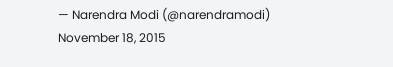— Narendra Modi (@narendramodi) November 18, 2015